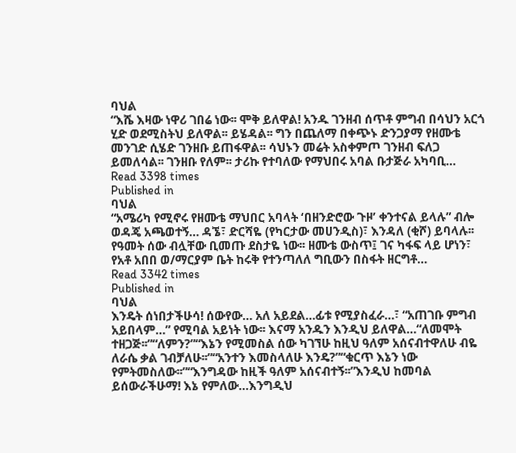ባህል
“እሼ እዛው ነዋሪ ገበሬ ነው፡፡ ሞቅ ይለዋል! አንዱ ገንዘብ ሰጥቶ ምግብ በሳህን አርጎ ሂድ ወደሚስትህ ይለዋል፡፡ ይሄዳል፡፡ ግን በጨለማ በቀጭኑ ድንጋያማ የዘሙቴ መንገድ ሲሄድ ገንዘቡ ይጠፋዋል፡፡ ሳህኑን መሬት አስቀምጦ ገንዘብ ፍለጋ ይመለሳል፡፡ ገንዘቡ የለም፡፡ ታሪኩ የተባለው የማህበሩ አባል ቡታጅራ አካባቢ…
Read 3398 times
Published in
ባህል
“አሜሪካ የሚኖሩ የዘሙቴ ማህበር አባላት ‘በዘንድሮው ጉዞ’ ቀንተናል ይላሉ” ብሎ ወዳጄ አጫወተኝ… ዳኜ፣ ድርሻዬ (የካርታው መሀንዲስ)፣ እንዳለ (ቂሾ) ይባላሉ፡፡ የዓመት ሰው ብሏቸው ቢመጡ ደስታዬ ነው፡፡ ዘሙቴ ውስጥ፤ ገና ካፋፍ ላይ ሆነን፣ የአቶ አበበ ወ/ማርያም ቤት ከሩቅ የተንጣለለ ግቢውን በስፋት ዘርግቶ…
Read 3342 times
Published in
ባህል
እንዴት ሰነበታችሁሳ! ሰውየው… አለ አይደል…ፊቱ የሚያስፈራ…፣ “አጠገቡ ምግብ አይበላም…” የሚባል አይነት ነው፡፡ እናማ አንዱን እንዲህ ይለዋል…“ለመሞት ተዘጋጅ፡፡”“ለምን?”“እኔን የሚመስል ሰው ካገኘሁ ከዚህ ዓለም አሰናብተዋለሁ ብዬ ለራሴ ቃል ገብቻለሁ፡፡”“አንተን እመስላለሁ እንዴ?”“ቁርጥ እኔን ነው የምትመስለው፡፡”“እንግዳው ከዚች ዓለም አሰናብተኝ፡፡”እንዲህ ከመባል ይሰውራችሁማ! እኔ የምለው…እንግዲህ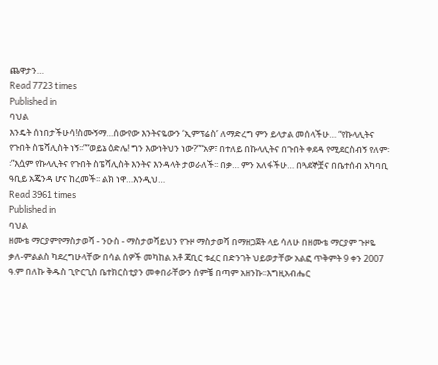ጨዋታን…
Read 7723 times
Published in
ባህል
እንዴት ሰነበታችሁሳ!ስሙኝማ…ሰውየው እንትናዬውን ‘ኢምፕሬስ’ ለማድረግ ምን ይላታል መሰላችሁ… “የኩላሊትና የጉበት ስፔሻሊስት ነኝ፡፡”“ወይኔ ዕድሌ! ግን እውነትህን ነው?”“አዎ፣ በተለይ በኩላሊትና በጉበት ቀደዳ የሚደርስብኝ የለም፡፡”እሷም የኩላሊትና የጉበት ስፔሻሊስት እንትና እንዳላት ታወራለች፡፡ በቃ… ምን አለፋችሁ… በጓደኞቿና በቤተሰብ አካባቢ ዓቢይ አጄንዳ ሆና ከረመች፡፡ ልክ ነዋ…እንዲህ…
Read 3961 times
Published in
ባህል
ዘሙቴ ማርያምየማስታወሻ - ንዑስ - ማስታወሻይህን የጉዞ ማስታወሻ በማዘጋጀት ላይ ሳለሁ በዘሙቴ ማርያም ጉዞዬ ቃለ-ምልልስ ካደረግሁላቸው በሳል ሰዎች መካከል አቶ ጃቢር ቱፈር በድንገት ህይወታቸው አልፎ ጥቅምት 9 ቀን 2007 ዓ.ም በለኩ ቅዱስ ጊዮርጊስ ቤተክርስቲያን መቀበራቸውን ሰምቼ በጣም አዘንኩ፡፡እግዚአብሔር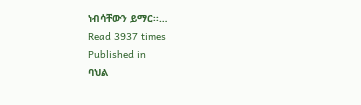ነብሳቸውን ይማር፡፡…
Read 3937 times
Published in
ባህል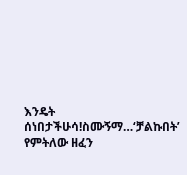እንዴት ሰነበታችሁሳ!ስሙኝማ…‘ቻልኩበት’ የምትለው ዘፈን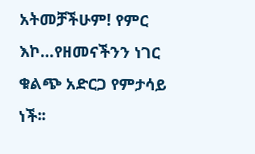አትመቻችሁም! የምር እኮ…የዘመናችንን ነገር ቁልጭ አድርጋ የምታሳይ ነች፡፡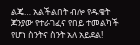ልጄ… አልችልበት ብሎ የዱቄት ጆንያው የተራገፈና የበይ ተመልካች የሆነ ስንትና ስንት አለ አይደል!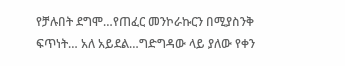የቻሉበት ደግሞ…የጠፈር መንኮራኩርን በሚያስንቅ ፍጥነት… አለ አይደል…ግድግዳው ላይ ያለው የቀን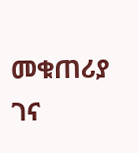መቁጠሪያ ገና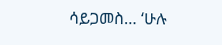ሳይጋመስ… ‘ሁሉ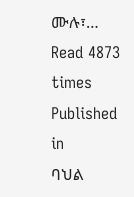ሙሉ፣…
Read 4873 times
Published in
ባህል